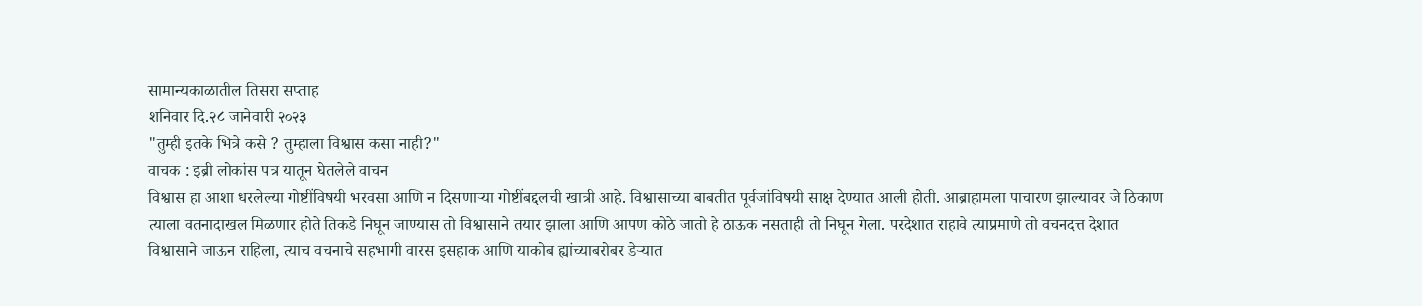सामान्यकाळातील तिसरा सप्ताह
शनिवार दि.२८ जानेवारी २०२३
"तुम्ही इतके भित्रे कसे ? तुम्हाला विश्वास कसा नाही?"
वाचक : इब्री लोकांस पत्र यातून घेतलेले वाचन
विश्वास हा आशा धरलेल्या गोष्टींविषयी भरवसा आणि न दिसणाऱ्या गोष्टींबद्दलची खात्री आहे. विश्वासाच्या बाबतीत पूर्वजांविषयी साक्ष देण्यात आली होती. आब्राहामला पाचारण झाल्यावर जे ठिकाण त्याला वतनादाखल मिळणार होते तिकडे निघून जाण्यास तो विश्वासाने तयार झाला आणि आपण कोठे जातो हे ठाऊक नसताही तो निघून गेला. परदेशात राहावे त्याप्रमाणे तो वचनदत्त देशात विश्वासाने जाऊन राहिला, त्याच वचनाचे सहभागी वारस इसहाक आणि याकोब ह्यांच्याबरोबर डेऱ्यात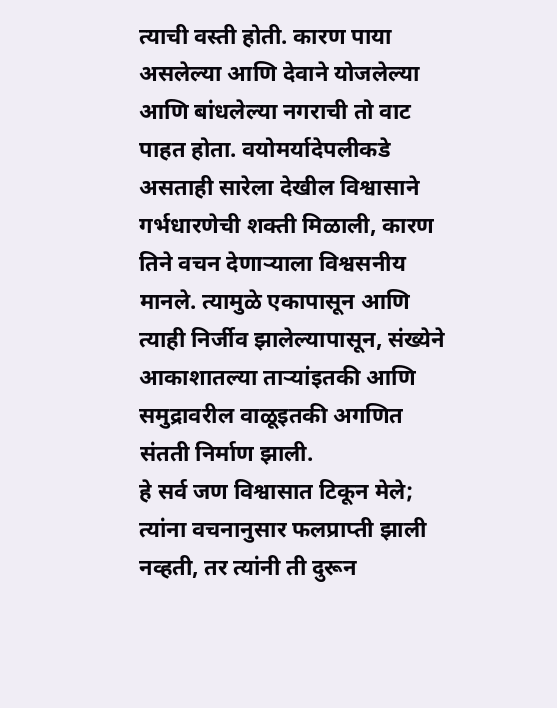त्याची वस्ती होती. कारण पाया असलेल्या आणि देवाने योजलेल्या आणि बांधलेल्या नगराची तो वाट पाहत होता. वयोमर्यादेपलीकडे असताही सारेला देखील विश्वासाने गर्भधारणेची शक्ती मिळाली, कारण तिने वचन देणाऱ्याला विश्वसनीय मानले. त्यामुळे एकापासून आणि त्याही निर्जीव झालेल्यापासून, संख्येने आकाशातल्या ताऱ्यांइतकी आणि समुद्रावरील वाळूइतकी अगणित संतती निर्माण झाली.
हे सर्व जण विश्वासात टिकून मेले; त्यांना वचनानुसार फलप्राप्ती झाली नव्हती, तर त्यांनी ती दुरून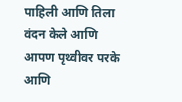पाहिली आणि तिला वंदन केले आणि आपण पृथ्वीवर परके आणि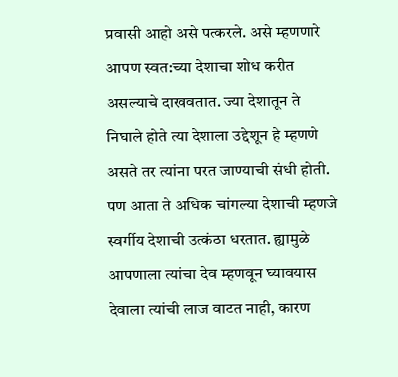प्रवासी आहो असे पत्करले. असे म्हणणारे आपण स्वत:च्या देशाचा शोध करीत असल्याचे दाखवतात. ज्या देशातून ते निघाले होते त्या देशाला उद्देशून हे म्हणणे असते तर त्यांना परत जाण्याची संधी होती. पण आता ते अधिक चांगल्या देशाची म्हणजे स्वर्गीय देशाची उत्कंठा धरतात. ह्यामुळे आपणाला त्यांचा देव म्हणवून घ्यावयास देवाला त्यांची लाज वाटत नाही, कारण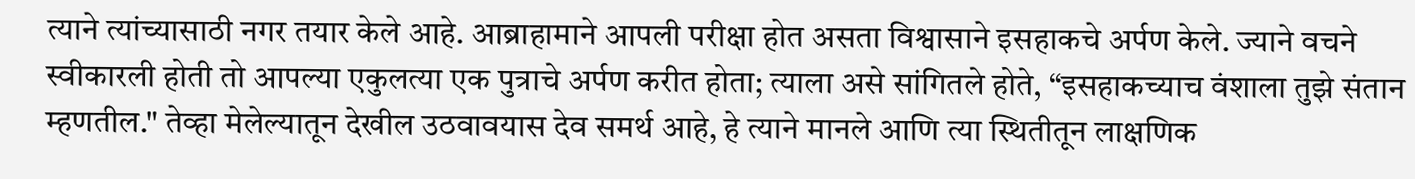त्याने त्यांच्यासाठी नगर तयार केले आहे. आब्राहामाने आपली परीक्षा होत असता विश्वासाने इसहाकचे अर्पण केले. ज्याने वचने स्वीकारली होती तो आपल्या एकुलत्या एक पुत्राचे अर्पण करीत होता; त्याला असे सांगितले होते, “इसहाकच्याच वंशाला तुझे संतान म्हणतील." तेव्हा मेलेल्यातून देखील उठवावयास देव समर्थ आहे, हे त्याने मानले आणि त्या स्थितीतून लाक्षणिक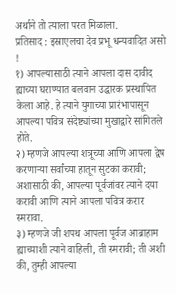अर्थाने तो त्याला परत मिळाला.
प्रतिसाद : इस्राएलचा देव प्रभू धन्यवादित असो !
१) आपल्यासाठी त्याने आपला दास दावीद ह्याच्या घराण्यात बलवान उद्धारक प्रस्थापित केला आहे. हे त्याने युगाच्या प्रारंभापासून आपल्या पवित्र संदेष्ट्यांच्या मुखाद्वारे सांगितले होते.
२) म्हणजे आपल्या शत्रूच्या आणि आपला द्वेष करणाऱ्या सर्वांच्या हातून सुटका करावी; अशासाठी की, आपल्या पूर्वजांवर त्याने दया करावी आणि त्याने आपला पवित्र करार स्मरावा.
३) म्हणजे जी शपथ आपला पूर्वज आब्राहाम ह्याच्याशी त्याने वाहिली, ती स्मरावी; ती अशी की, तुम्ही आपल्या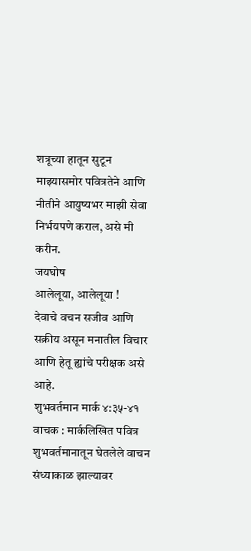शत्रूच्या हातून सुटून माझ्यासमोर पवित्रतेने आणि नीतीने आयुष्यभर माझी सेवा निर्भयपणे कराल, असे मी करीन.
जयघोष
आलेलूया, आलेलूया !
देवाचे वचन सजीव आणि सक्रीय असून मनातील विचार
आणि हेतू ह्यांचे परीक्षक असे आहे.
शुभवर्तमान मार्क ४:३५-४१
वाचक : मार्कलिखित पवित्र शुभवर्तमानातून घेतलेले वाचन
संध्याकाळ झाल्यावर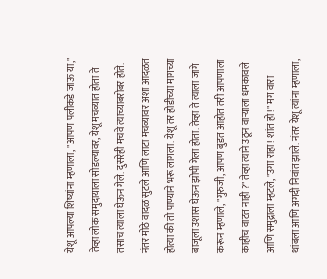येशू आपल्या शिष्यांना म्हणाला, "आपण पलीकडे जाऊ या," तेव्हा लोक समुदायाला सोडल्यावर, येशू मचव्यात होता ते तसाच त्याला घेऊन गेले. दुसरेही मचवे त्याच्याबरोबर होते. नंतर मोठे वादळ सुटले आणि लाटा मचव्यावर अशा आदळत होत्या की तो पाण्याने भरू लागला. येशू तर होडीच्या मागच्या बाजूला उशास घेऊन झोपी गेला होता. तेव्हा ते त्याला जागे करून म्हणाले, "गुरुजी, आपण बुडत आहोत तरी आपणाला काहीच वाटत नाही ?" तेव्हा त्याने उठून वाऱ्याला धमकावले आणि समुद्राला म्हटले, "उगा राहा! शांत हो!" मग वारा थांबला आणि अगदी निवांत झाले. नंतर येशू त्यांना म्हणाला,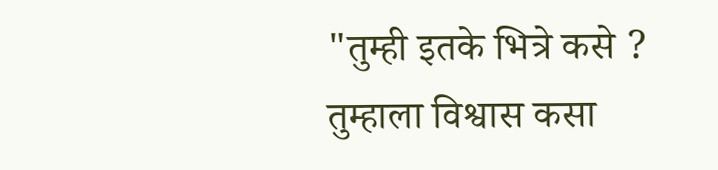"तुम्ही इतके भित्रे कसे ? तुम्हाला विश्वास कसा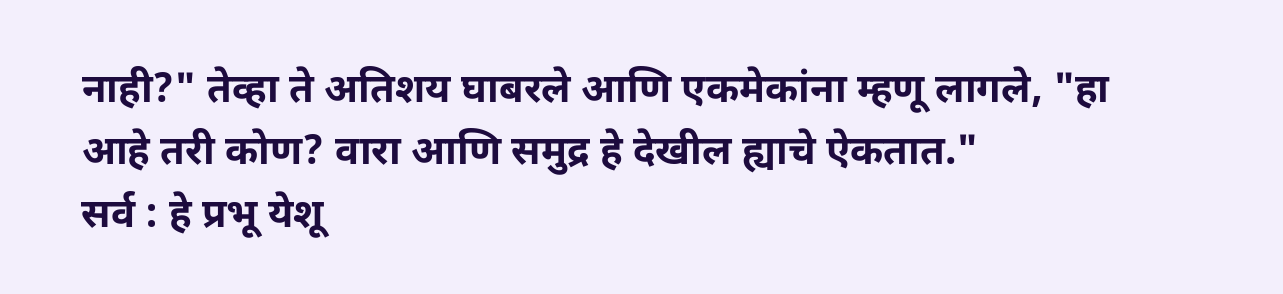नाही?" तेव्हा ते अतिशय घाबरले आणि एकमेकांना म्हणू लागले, "हा आहे तरी कोण? वारा आणि समुद्र हे देखील ह्याचे ऐकतात."
सर्व : हे प्रभू येशू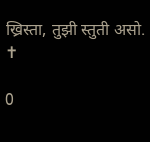ख्रिस्ता, तुझी स्तुती असो.
✝

0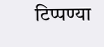टिप्पण्या